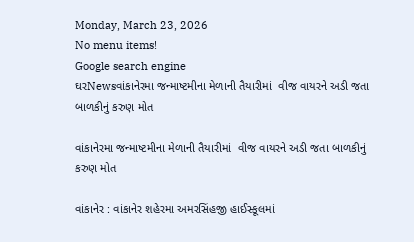Monday, March 23, 2026
No menu items!
Google search engine
ઘરNewsવાંકાનેરમા જન્માષ્ટમીના મેળાની તૈયારીમાં  વીજ વાયરને અડી જતા બાળકીનું કરુણ મોત

વાંકાનેરમા જન્માષ્ટમીના મેળાની તૈયારીમાં  વીજ વાયરને અડી જતા બાળકીનું કરુણ મોત

વાંકાનેર : વાંકાનેર શહેરમા અમરસિંહજી હાઈસ્કૂલમાં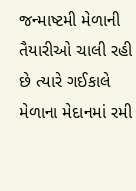જન્માષ્ટમી મેળાની તૈયારીઓ ચાલી રહી છે ત્યારે ગઈકાલે મેળાના મેદાનમાં રમી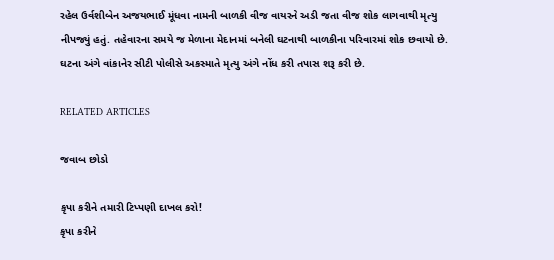રહેલ ઉર્વશીબેન અજયભાઈ મૂંધવા નામની બાળકી વીજ વાયરને અડી જતા વીજ શોક લાગવાથી મૃત્યુ નીપજ્યું હતું. તહેવારના સમયે જ મેળાના મેદાનમાં બનેલી ઘટનાથી બાળકીના પરિવારમાં શોક છવાયો છે. ઘટના અંગે વાંકાનેર સીટી પોલીસે અકસ્માતે મૃત્યુ અંગે નોંધ કરી તપાસ શરૂ કરી છે.

RELATED ARTICLES

જવાબ છોડો

કૃપા કરીને તમારી ટિપ્પણી દાખલ કરો!
કૃપા કરીને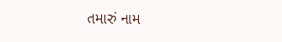તમારું નામ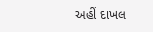અહીં દાખલ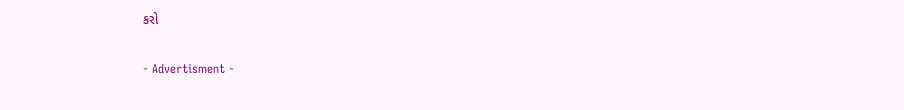કરો

- Advertisment -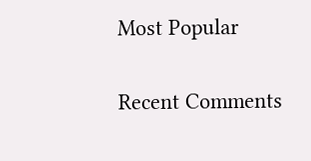Most Popular

Recent Comments